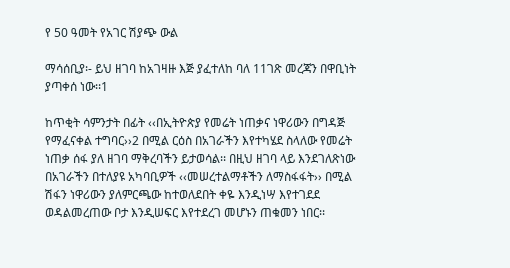የ 50 ዓመት የአገር ሽያጭ ውል

ማሳሰቢያ፡- ይህ ዘገባ ከአገዛዙ እጅ ያፈተለከ ባለ 11ገጽ መረጃን በዋቢነት ያጣቀሰ ነው፡፡1

ከጥቂት ሳምንታት በፊት ‹‹በኢትዮጵያ የመሬት ነጠቃና ነዋሪውን በግዳጅ የማፈናቀል ተግባር››2 በሚል ርዕስ በአገራችን እየተካሄደ ስላለው የመሬት ነጠቃ ሰፋ ያለ ዘገባ ማቅረባችን ይታወሳል፡፡ በዚህ ዘገባ ላይ እንደገለጽነው በአገራችን በተለያዩ አካባቢዎች ‹‹መሠረተልማቶችን ለማስፋፋት›› በሚል ሽፋን ነዋሪውን ያለምርጫው ከተወለደበት ቀዬ እንዲነሣ እየተገደደ ወዳልመረጠው ቦታ እንዲሠፍር እየተደረገ መሆኑን ጠቁመን ነበር፡፡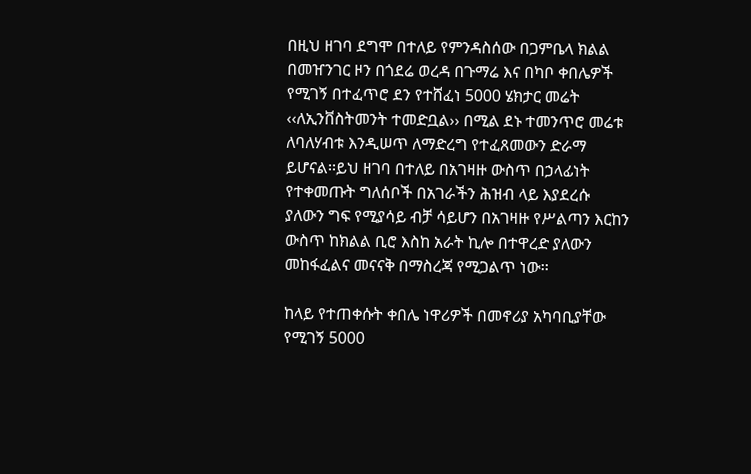በዚህ ዘገባ ደግሞ በተለይ የምንዳስሰው በጋምቤላ ክልል በመዠንገር ዞን በጎደሬ ወረዳ በጉማሬ እና በካቦ ቀበሌዎች የሚገኝ በተፈጥሮ ደን የተሸፈነ 5000 ሄክታር መሬት ‹‹ለኢንቨስትመንት ተመድቧል›› በሚል ደኑ ተመንጥሮ መሬቱ ለባለሃብቱ እንዲሠጥ ለማድረግ የተፈጸመውን ድራማ ይሆናል፡፡ይህ ዘገባ በተለይ በአገዛዙ ውስጥ በኃላፊነት የተቀመጡት ግለሰቦች በአገራችን ሕዝብ ላይ እያደረሱ ያለውን ግፍ የሚያሳይ ብቻ ሳይሆን በአገዛዙ የሥልጣን እርከን ውስጥ ከክልል ቢሮ እስከ አራት ኪሎ በተዋረድ ያለውን መከፋፈልና መናናቅ በማስረጃ የሚጋልጥ ነው፡፡

ከላይ የተጠቀሱት ቀበሌ ነዋሪዎች በመኖሪያ አካባቢያቸው የሚገኝ 5000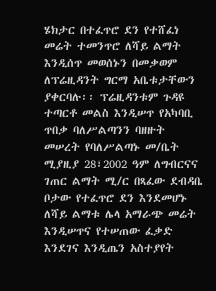ሄክታር በተፈጥሮ ደን የተሸፈነ መሬት ተመንጥሮ ለሻይ ልማት እንዲሰጥ መወሰኑን በመቃወም ለፕሬዚዳንት ግርማ አቤቱታቸውን ያቀርባሉ፡፡ ፕሬዚዳንቱም ጉዳዩ ተጣርቶ መልስ እንዲሠጥ የአካባቢ ጥበቃ ባለሥልጣንን ባዘዙት መሠረት የባለሥልጣኑ መ/ቤት ሚያዚያ 28፣2002 ዓም ለግብርናና ገጠር ልማት ሚ/ር በጻፈው ደብዳቤ ቦታው የተፈጥሮ ደን እንደመሆኑ ለሻይ ልማቱ ሌላ አማራጭ መሬት እንዲሠጥና የተሠጠው ፈቃድ እንደገና እንዲጤን አስተያየት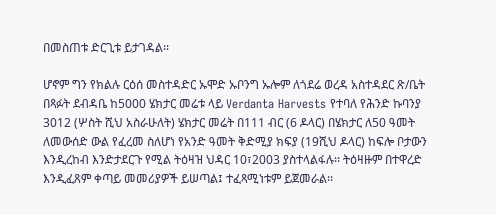በመስጠቱ ድርጊቱ ይታገዳል፡፡

ሆኖም ግን የክልሉ ርዕሰ መስተዳድር ኡሞድ ኡቦንግ ኡሎም ለጎደሬ ወረዳ አስተዳደር ጽ/ቤት በጻፉት ደብዳቤ ከ5000 ሄክታር መሬቱ ላይ Verdanta Harvests የተባለ የሕንድ ኩባንያ 3012 (ሦስት ሺህ አስራሁለት) ሄክታር መሬት በ111 ብር (6 ዶላር) በሄክታር ለ50 ዓመት ለመውሰድ ውል የፈረመ ስለሆነ የአንድ ዓመት ቅድሚያ ክፍያ (19ሺህ ዶላር) ከፍሎ ቦታውን እንዲረከብ እንድታደርጉ የሚል ትዕዛዝ ህዳር 10፣2003 ያስተላልፋሉ፡፡ ትዕዛዙም በተዋረድ እንዲፈጸም ቀጣይ መመሪያዎች ይሠጣል፤ ተፈጻሚነቱም ይጀመራል፡፡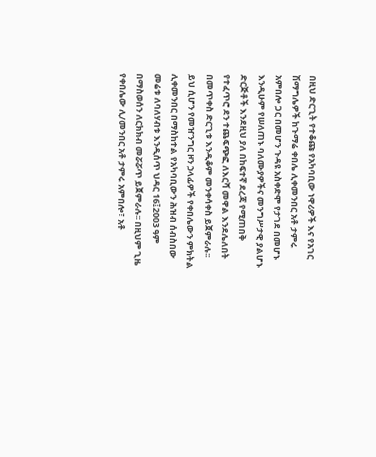በዚህ ድርጊት የተቆጩ የአካባቢው ነዋሪዎች እና የአገር ሽማግሌዎች ከጉማሬ ቀበሌ ሊቀመንበር አቶ ታምሩ አምበሎ ጋር በመሆን ጉዳዩ አስቀድሞ የታገደ በመሆኑ እንዲሁም የሠለጠኑ ባለሙያዎችና መንግሥታዊ ያልሆኑ ድርጅቶች እንደዚህ ያለ በከፍተኛ ደረጃ የሚጠበቅ የተፈጥሮ ደን ተጨፍጭፎ ለእርሻ መዋል እንደሌለበት በመጥቀስ ድርጊቱ እንዲቆም መንቀሳቀስ ይጀምራሉ፡፡ ይህ ሲሆን የመዠንግር ዞን ኃላፊዎች የቀበሌውን ምክትል ሊቀመንበር በማስከተል የአካባቢውን ሕዝብ ሰብስበው መሬቱ ለባለሃብቱ እንዲሰጥ ህዳር 16፤2003 ዓም በማስወሰን ለርክክብ መሯሯጥ ይጀምራሉ፡፡ በዚህም ጊዜ የቀበሌው ሊ/መንበር አቶ ታምሩ አምበሎ፣ አቶ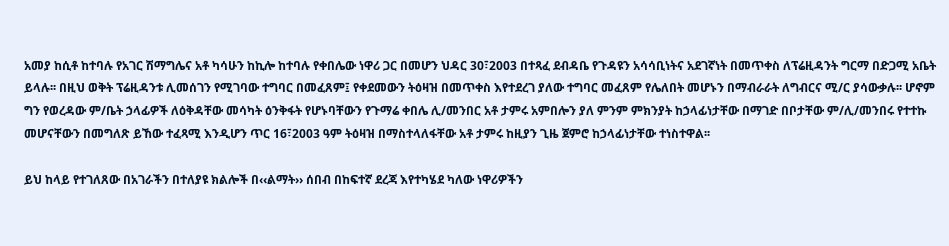አመያ ከሲቶ ከተባሉ የአገር ሽማግሌና አቶ ካሳሁን ከኪሎ ከተባሉ የቀበሌው ነዋሪ ጋር በመሆን ህዳር 30፣2003 በተጻፈ ደብዳቤ የጉዳዩን አሳሳቢነትና አደገኛነት በመጥቀስ ለፕሬዚዳንት ግርማ በድጋሚ አቤት ይላሉ፡፡ በዚህ ወቅት ፕሬዚዳንቱ ሊመሰገን የሚገባው ተግባር በመፈጸም፤ የቀደመውን ትዕዛዝ በመጥቀስ እየተደረገ ያለው ተግባር መፈጸም የሌለበት መሆኑን በማብራራት ለግብርና ሚ/ር ያሳውቃሉ፡፡ ሆኖም ግን የወረዳው ም/ቤት ኃላፊዎች ለዕቅዳቸው መሳካት ዕንቅፋት የሆኑባቸውን የጉማሬ ቀበሌ ሊ/መንበር አቶ ታምሩ አምበሎን ያለ ምንም ምክንያት ከኃላፊነታቸው በማገድ በቦታቸው ም/ሊ/መንበሩ የተተኩ መሆናቸውን በመግለጽ ይኸው ተፈጻሚ እንዲሆን ጥር 16፣2003 ዓም ትዕዛዝ በማስተላለፋቸው አቶ ታምሩ ከዚያን ጊዜ ጀምሮ ከኃላፊነታቸው ተነስተዋል፡፡

ይህ ከላይ የተገለጸው በአገራችን በተለያዩ ክልሎች በ‹‹ልማት›› ሰበብ በከፍተኛ ደረጃ እየተካሄደ ካለው ነዋሪዎችን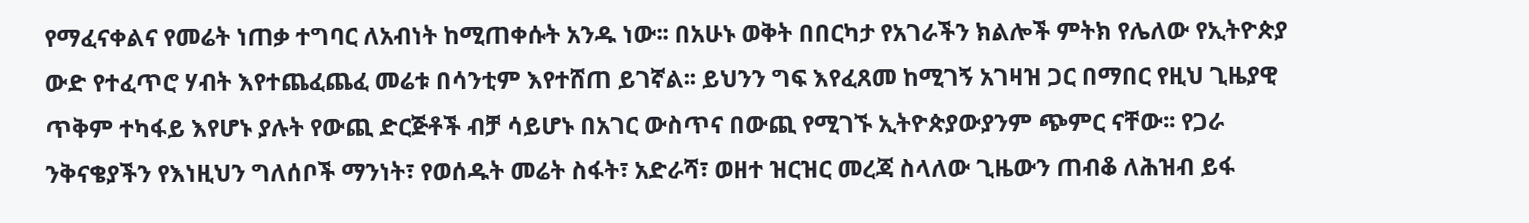የማፈናቀልና የመሬት ነጠቃ ተግባር ለአብነት ከሚጠቀሱት አንዱ ነው፡፡ በአሁኑ ወቅት በበርካታ የአገራችን ክልሎች ምትክ የሌለው የኢትዮጵያ ውድ የተፈጥሮ ሃብት እየተጨፈጨፈ መሬቱ በሳንቲም እየተሸጠ ይገኛል፡፡ ይህንን ግፍ እየፈጸመ ከሚገኝ አገዛዝ ጋር በማበር የዚህ ጊዜያዊ ጥቅም ተካፋይ እየሆኑ ያሉት የውጪ ድርጅቶች ብቻ ሳይሆኑ በአገር ውስጥና በውጪ የሚገኙ ኢትዮጵያውያንም ጭምር ናቸው፡፡ የጋራ ንቅናቄያችን የእነዚህን ግለሰቦች ማንነት፣ የወሰዱት መሬት ስፋት፣ አድራሻ፣ ወዘተ ዝርዝር መረጃ ስላለው ጊዜውን ጠብቆ ለሕዝብ ይፋ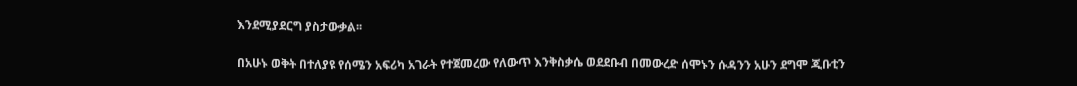እንደሚያደርግ ያስታውቃል፡፡

በአሁኑ ወቅት በተለያዩ የሰሜን አፍሪካ አገራት የተጀመረው የለውጥ እንቅስቃሴ ወደደቡብ በመውረድ ሰሞኑን ሱዳንን አሁን ደግሞ ጂቡቲን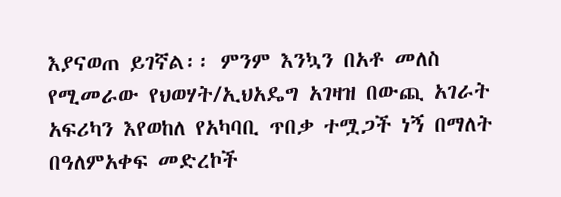እያናወጠ ይገኛል፡፡ ምንም እንኳን በአቶ መለስ የሚመራው የህወሃት/ኢህአዴግ አገዛዝ በውጪ አገራት አፍሪካን እየወከለ የአካባቢ ጥበቃ ተሟጋች ነኝ በማለት በዓለምአቀፍ መድረኮች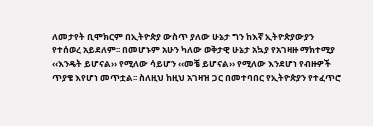ለመታየት ቢሞክርም በኢትዮጵያ ውስጥ ያለው ሁኔታ ግን ከእኛ ኢትዮጵያውያን የተሰወረ አይደለም፡፡ በመሆኑም አሁን ካለው ወቅታዊ ሁኔታ አኳያ የአገዛዙ ማክተሚያ ‹‹እንዴት ይሆናል›› የሚለው ሳይሆን ‹‹መቼ ይሆናል›› የሚለው እንደሆነ የብዙዎች ጥያቄ እየሆነ መጥቷል፡፡ ስለዚህ ከዚህ አገዛዝ ጋር በመተባበር የኢትዮጵያን የተፈጥሮ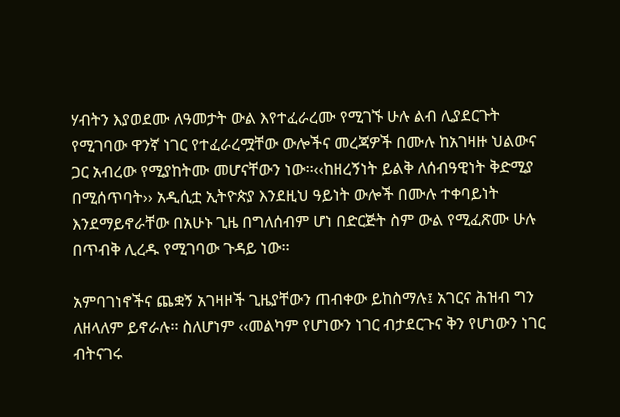ሃብትን እያወደሙ ለዓመታት ውል እየተፈራረሙ የሚገኙ ሁሉ ልብ ሊያደርጉት የሚገባው ዋንኛ ነገር የተፈራረሟቸው ውሎችና መረጃዎች በሙሉ ከአገዛዙ ህልውና ጋር አብረው የሚያከትሙ መሆናቸውን ነው፡፡‹‹ከዘረኝነት ይልቅ ለሰብዓዊነት ቅድሚያ በሚሰጥባት›› አዲሲቷ ኢትዮጵያ እንደዚህ ዓይነት ውሎች በሙሉ ተቀባይነት እንደማይኖራቸው በአሁኑ ጊዜ በግለሰብም ሆነ በድርጅት ስም ውል የሚፈጽሙ ሁሉ በጥብቅ ሊረዱ የሚገባው ጉዳይ ነው፡፡

አምባገነኖችና ጨቋኝ አገዛዞች ጊዜያቸውን ጠብቀው ይከስማሉ፤ አገርና ሕዝብ ግን ለዘላለም ይኖራሉ፡፡ ስለሆነም ‹‹መልካም የሆነውን ነገር ብታደርጉና ቅን የሆነውን ነገር ብትናገሩ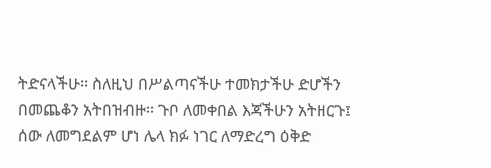ትድናላችሁ፡፡ ስለዚህ በሥልጣናችሁ ተመክታችሁ ድሆችን በመጨቆን አትበዝብዙ፡፡ ጉቦ ለመቀበል እጃችሁን አትዘርጉ፤ ሰው ለመግደልም ሆነ ሌላ ክፉ ነገር ለማድረግ ዕቅድ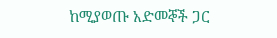ከሚያወጡ አድመኞች ጋር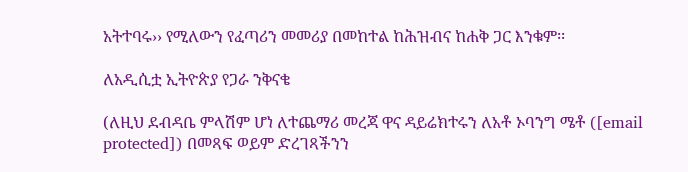አትተባሩ›› የሚለውን የፈጣሪን መመሪያ በመከተል ከሕዝብና ከሐቅ ጋር እንቁም፡፡

ለአዲሲቷ ኢትዮጵያ የጋራ ንቅናቄ

(ለዚህ ደብዳቤ ምላሽም ሆነ ለተጨማሪ መረጃ ዋና ዳይሬክተሩን ለአቶ ኦባንግ ሜቶ ([email protected]) በመጻፍ ወይም ድረገጻችንን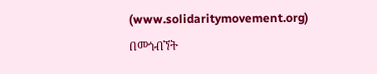(www.solidaritymovement.org) በመጎብኘት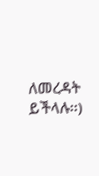ለመረዳት ይችላሉ፡፡)